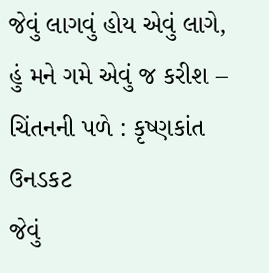જેવું લાગવું હોય એવું લાગે, હું મને ગમે એવું જ કરીશ – ચિંતનની પળે : કૃષ્ણકાંત ઉનડકટ
જેવું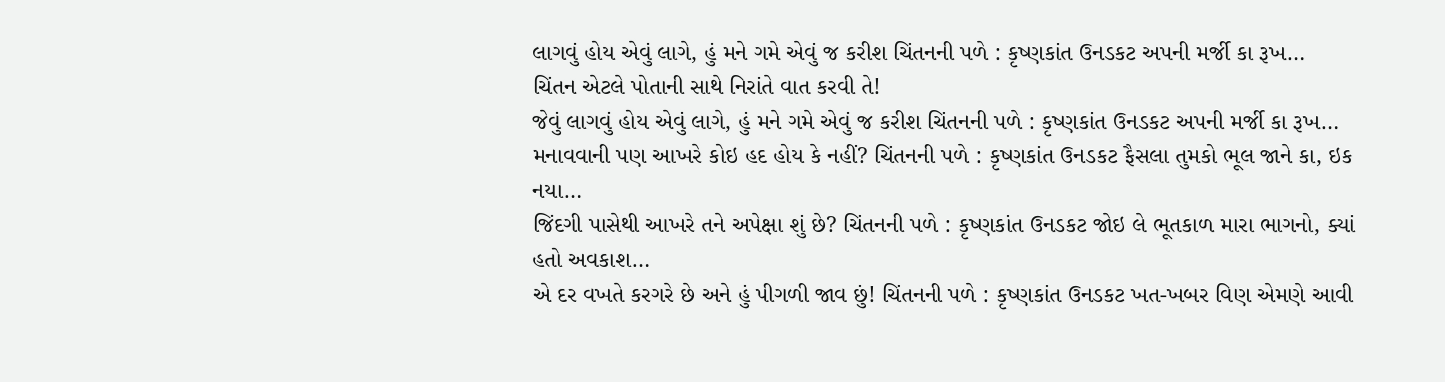લાગવું હોય એવું લાગે, હું મને ગમે એવું જ કરીશ ચિંતનની પળે : કૃષ્ણકાંત ઉનડકટ અપની મર્જી કા રૂખ…
ચિંતન એટલે પોતાની સાથે નિરાંતે વાત કરવી તે!
જેવું લાગવું હોય એવું લાગે, હું મને ગમે એવું જ કરીશ ચિંતનની પળે : કૃષ્ણકાંત ઉનડકટ અપની મર્જી કા રૂખ…
મનાવવાની પણ આખરે કોઇ હદ હોય કે નહીં? ચિંતનની પળે : કૃષ્ણકાંત ઉનડકટ ફૈસલા તુમકો ભૂલ જાને કા, ઇક નયા…
જિંદગી પાસેથી આખરે તને અપેક્ષા શું છે? ચિંતનની પળે : કૃષ્ણકાંત ઉનડકટ જોઇ લે ભૂતકાળ મારા ભાગનો, ક્યાં હતો અવકાશ…
એ દર વખતે કરગરે છે અને હું પીગળી જાવ છું! ચિંતનની પળે : કૃષ્ણકાંત ઉનડકટ ખત-ખબર વિણ એમણે આવી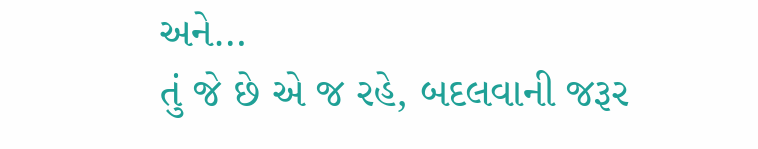અને…
તું જે છે એ જ રહે, બદલવાની જરૂર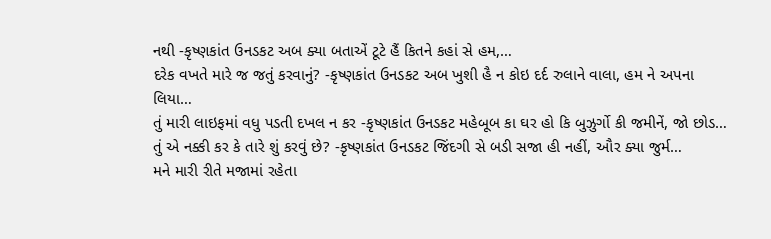નથી -કૃષ્ણકાંત ઉનડકટ અબ ક્યા બતાએં ટૂટે હૈં કિતને કહાં સે હમ,…
દરેક વખતે મારે જ જતું કરવાનું? -કૃષ્ણકાંત ઉનડકટ અબ ખુશી હૈ ન કોઇ દર્દ રુલાને વાલા, હમ ને અપના લિયા…
તું મારી લાઇફમાં વધુ પડતી દખલ ન કર -કૃષ્ણકાંત ઉનડકટ મહેબૂબ કા ઘર હો કિ બુઝુર્ગો કી જમીનેં, જો છોડ…
તું એ નક્કી કર કે તારે શું કરવું છે? -કૃષ્ણકાંત ઉનડકટ જિંદગી સે બડી સજા હી નહીં, ઔર ક્યા જુર્મ…
મને મારી રીતે મજામાં રહેતા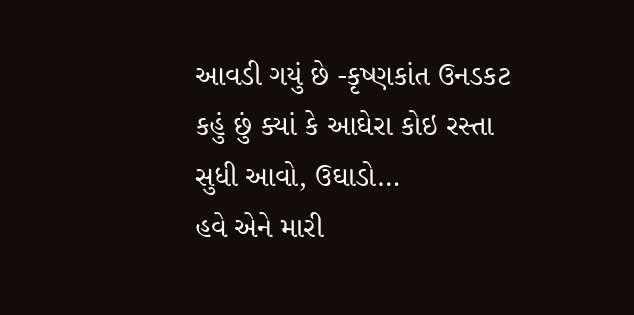આવડી ગયું છે -કૃષ્ણકાંત ઉનડકટ કહું છું ક્યાં કે આઘેરા કોઇ રસ્તા સુધી આવો, ઉઘાડો…
હવે એને મારી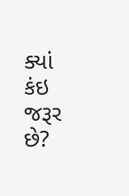ક્યાં કંઇ જરૂર છે?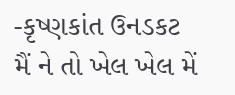-કૃષ્ણકાંત ઉનડકટ મૈં ને તો ખેલ ખેલ મેં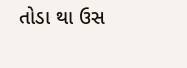તોડા થા ઉસ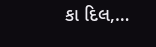કા દિલ,…